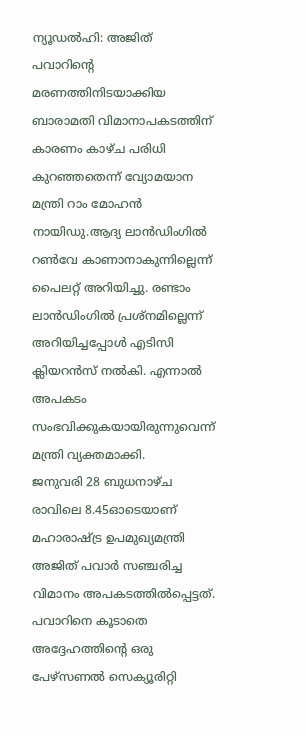ന്യൂഡൽഹി: അജിത് പവാറിന്റെ മരണത്തിനിടയാക്കിയ ബാരാമതി വിമാനാപകടത്തിന് കാരണം കാഴ്ച പരിധി കുറഞ്ഞതെന്ന് വ്യോമയാന മന്ത്രി റാം മോഹൻ നായിഡു.ആദ്യ ലാൻഡിംഗിൽ റൺവേ കാണാനാകുന്നില്ലെന്ന് പൈലറ്റ് അറിയിച്ചു. രണ്ടാം ലാൻഡിംഗിൽ പ്രശ്നമില്ലെന്ന് അറിയിച്ചപ്പോൾ എടിസി ക്ലിയറൻസ് നൽകി. എന്നാൽ അപകടം സംഭവിക്കുകയായിരുന്നുവെന്ന് മന്ത്രി വ്യക്തമാക്കി.
ജനുവരി 28 ബുധനാഴ്ച രാവിലെ 8.45ഓടെയാണ് മഹാരാഷ്ട്ര ഉപമുഖ്യമന്ത്രി അജിത് പവാർ സഞ്ചരിച്ച വിമാനം അപകടത്തിൽപ്പെട്ടത്. പവാറിനെ കൂടാതെ അദ്ദേഹത്തിന്റെ ഒരു പേഴ്സണൽ സെക്യൂരിറ്റി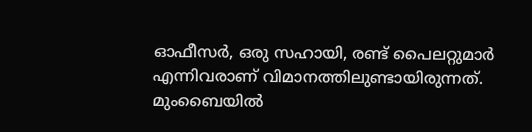ഓഫീസർ, ഒരു സഹായി, രണ്ട് പൈലറ്റുമാർ എന്നിവരാണ് വിമാനത്തിലുണ്ടായിരുന്നത്.
മുംബൈയിൽ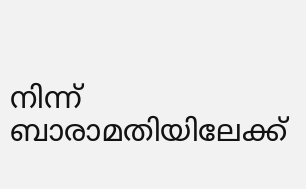നിന്ന് ബാരാമതിയിലേക്ക്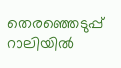തെരഞ്ഞെടുപ്പ് റാലിയിൽ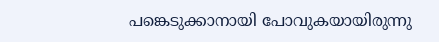പങ്കെടുക്കാനായി പോവുകയായിരുന്നു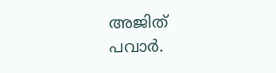അജിത് പവാർ.